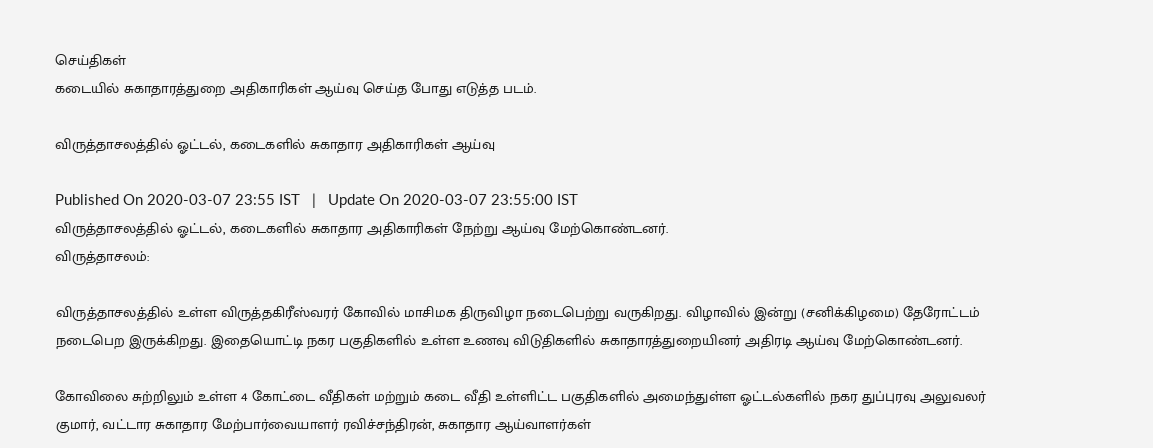செய்திகள்
கடையில் சுகாதாரத்துறை அதிகாரிகள் ஆய்வு செய்த போது எடுத்த படம்.

விருத்தாசலத்தில் ஓட்டல், கடைகளில் சுகாதார அதிகாரிகள் ஆய்வு

Published On 2020-03-07 23:55 IST   |   Update On 2020-03-07 23:55:00 IST
விருத்தாசலத்தில் ஓட்டல், கடைகளில் சுகாதார அதிகாரிகள் நேற்று ஆய்வு மேற்கொண்டனர்.
விருத்தாசலம்:

விருத்தாசலத்தில் உள்ள விருத்தகிரீஸ்வரர் கோவில் மாசிமக திருவிழா நடைபெற்று வருகிறது. விழாவில் இன்று (சனிக்கிழமை) தேரோட்டம் நடைபெற இருக்கிறது. இதையொட்டி நகர பகுதிகளில் உள்ள உணவு விடுதிகளில் சுகாதாரத்துறையினர் அதிரடி ஆய்வு மேற்கொண்டனர்.

கோவிலை சுற்றிலும் உள்ள 4 கோட்டை வீதிகள் மற்றும் கடை வீதி உள்ளிட்ட பகுதிகளில் அமைந்துள்ள ஓட்டல்களில் நகர துப்புரவு அலுவலர் குமார், வட்டார சுகாதார மேற்பார்வையாளர் ரவிச்சந்திரன், சுகாதார ஆய்வாளர்கள்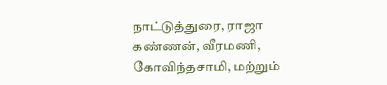நாட்டுத்துரை, ராஜா கண்ணன், வீரமணி, கோவிந்தசாமி, மற்றும்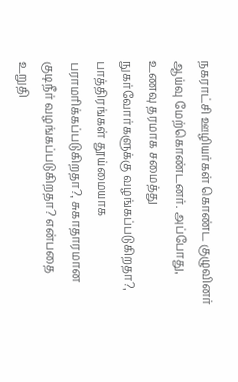நகராட்சி ஊழியர்கள் கொண்ட குழுவினர் ஆய்வு மேற்கொண்டனர். அப்போது, உணவு தரமாக சமைத்து நுகர்வோர்களுக்கு வழங்கப்படுகிறதா?, பாத்திரங்கள் தூய்மையாக பராமரிக்கப்படுகிறதா?, சுகாதாரமான குடிநீர் வழங்கப்படுகிறதா? என்பதை உறுதி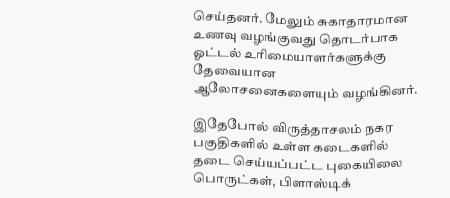செய்தனர். மேலும் சுகாதாரமான உணவு வழங்குவது தொடர்பாக ஓட்டல் உரிமையாளர்களுக்கு தேவையான ஆலோசனைகளையும் வழங்கினர்.

இதேபோல் விருத்தாசலம் நகர பகுதிகளில் உள்ள கடைகளில் தடை செய்யப்பட்ட புகையிலை பொருட்கள், பிளாஸ்டிக்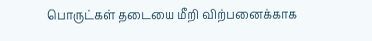பொருட்கள் தடையை மீறி விற்பனைக்காக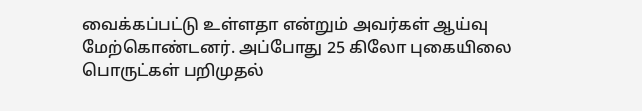வைக்கப்பட்டு உள்ளதா என்றும் அவர்கள் ஆய்வு மேற்கொண்டனர். அப்போது 25 கிலோ புகையிலை பொருட்கள் பறிமுதல்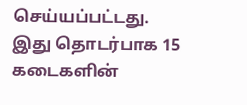செய்யப்பட்டது. இது தொடர்பாக 15 கடைகளின்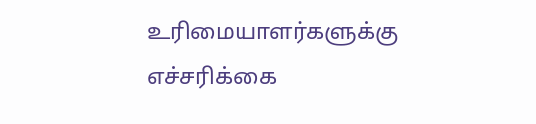உரிமையாளர்களுக்கு எச்சரிக்கை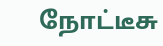நோட்டீசு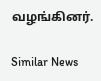வழங்கினர்.

Similar News